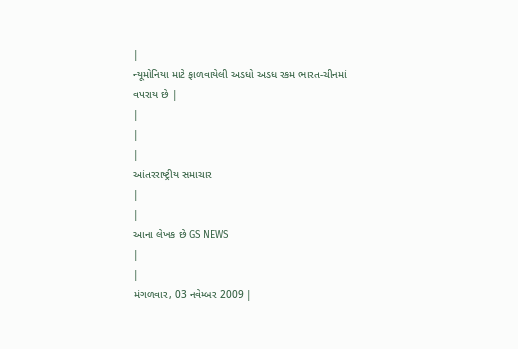|
ન્યૂમોનિયા માટે ફાળવાયેલી અડધો અડધ રકમ ભારત-ચીનમાં વપરાય છે |
|
|
|
આંતરરાષ્ટ્રીય સમાચાર
|
|
આના લેખક છે GS NEWS
|
|
મંગળવાર, 03 નવેમ્બર 2009 |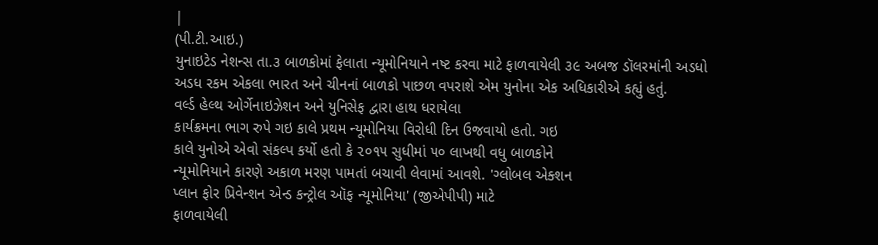|
(પી.ટી.આઇ.)
યુનાઇટેડ નેશન્સ તા.૩ બાળકોમાં ફેલાતા ન્યૂમોનિયાને નષ્ટ કરવા માટે ફાળવાયેલી ૩૯ અબજ ડૉલરમાંની અડધો અડધ રકમ એકલા ભારત અને ચીનનાં બાળકો પાછળ વપરાશે એમ યુનોના એક અધિકારીએ કહ્યું હતું.
વર્લ્ડ હેલ્થ ઓર્ગેનાઇઝેશન અને યુનિસેફ દ્વારા હાથ ધરાયેલા
કાર્યક્રમના ભાગ રુપે ગઇ કાલે પ્રથમ ન્યૂમોનિયા વિરોધી દિન ઉજવાયો હતો. ગઇ
કાલે યુનોએ એવો સંકલ્પ કર્યો હતો કે ૨૦૧૫ સુધીમાં ૫૦ લાખથી વધુ બાળકોને
ન્યૂમોનિયાને કારણે અકાળ મરણ પામતાં બચાવી લેવામાં આવશે. 'ગ્લોબલ એક્શન
પ્લાન ફોર પ્રિવેન્શન એન્ડ કન્ટ્રોલ ઑફ ન્યૂમોનિયા' (જીએપીપી) માટે
ફાળવાયેલી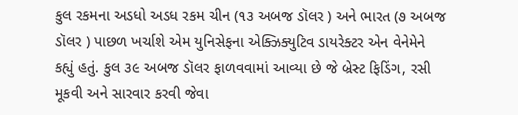કુલ રકમના અડધો અડધ રકમ ચીન (૧૩ અબજ ડૉલર ) અને ભારત (૭ અબજ
ડૉલર ) પાછળ ખર્ચાશે એમ યુનિસેફના એક્ઝિક્યુટિવ ડાયરેક્ટર એન વેનેમેને
કહ્યું હતું. કુલ ૩૯ અબજ ડૉલર ફાળવવામાં આવ્યા છે જે બ્રેસ્ટ ફિડિંગ, રસી
મૂકવી અને સારવાર કરવી જેવા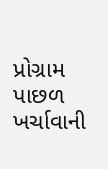પ્રોગ્રામ પાછળ ખર્ચાવાની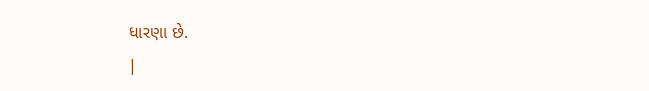ધારણા છે.
|